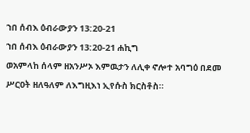ኀበ ሰብእ ዕብራውያን 13:20-21
ኀበ ሰብእ ዕብራውያን 13:20-21 ሐኪግ
ወአምላከ ሰላም ዘአንሥኦ እምዉታን ለሊቀ ኖሎተ አባግዕ በደመ ሥርዐት ዘለዓለም ለእግዚእነ ኢየሱስ ክርስቶስ።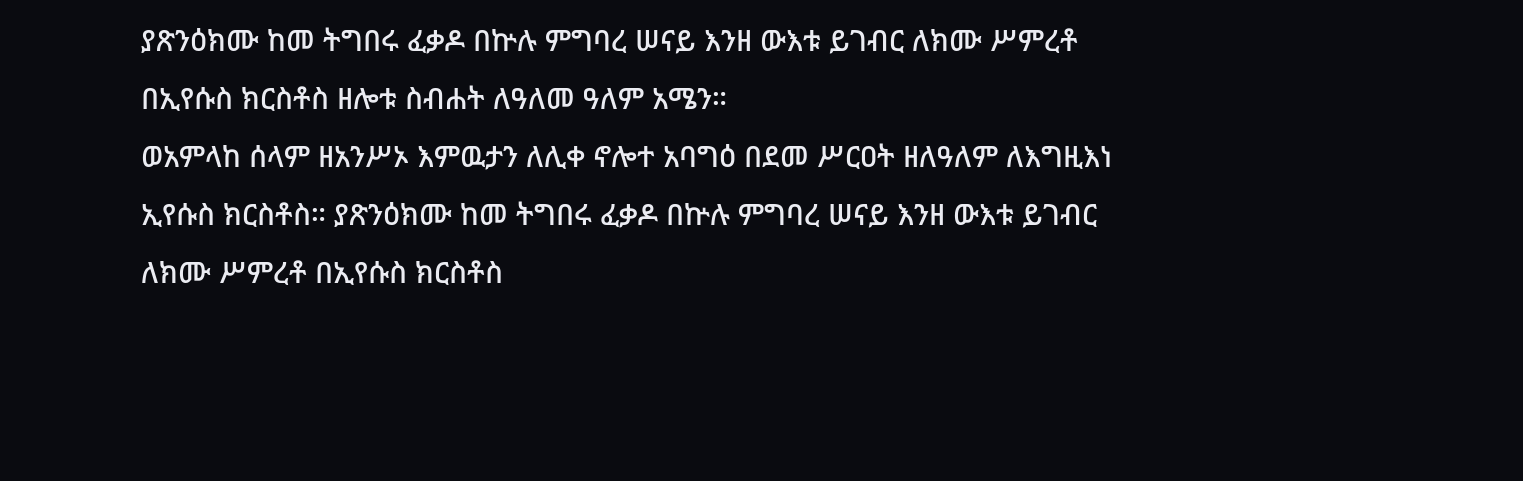ያጽንዕክሙ ከመ ትግበሩ ፈቃዶ በኵሉ ምግባረ ሠናይ እንዘ ውእቱ ይገብር ለክሙ ሥምረቶ በኢየሱስ ክርስቶስ ዘሎቱ ስብሐት ለዓለመ ዓለም አሜን።
ወአምላከ ሰላም ዘአንሥኦ እምዉታን ለሊቀ ኖሎተ አባግዕ በደመ ሥርዐት ዘለዓለም ለእግዚእነ ኢየሱስ ክርስቶስ። ያጽንዕክሙ ከመ ትግበሩ ፈቃዶ በኵሉ ምግባረ ሠናይ እንዘ ውእቱ ይገብር ለክሙ ሥምረቶ በኢየሱስ ክርስቶስ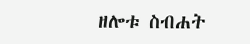ዘሎቱ ስብሐት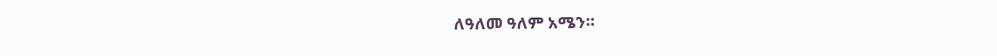ለዓለመ ዓለም አሜን።